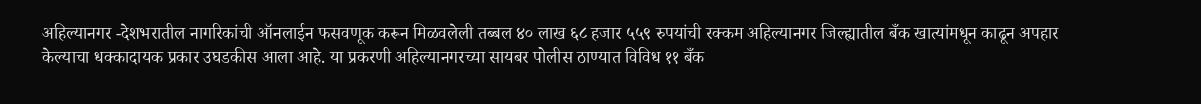अहिल्यानगर -देशभरातील नागरिकांची ऑनलाईन फसवणूक करून मिळवलेली तब्बल ४० लाख ६८ हजार ५५९ रुपयांची रक्कम अहिल्यानगर जिल्ह्यातील बँक खात्यांमधून काढून अपहार केल्याचा धक्कादायक प्रकार उघडकीस आला आहे. या प्रकरणी अहिल्यानगरच्या सायबर पोलीस ठाण्यात विविध ११ बँक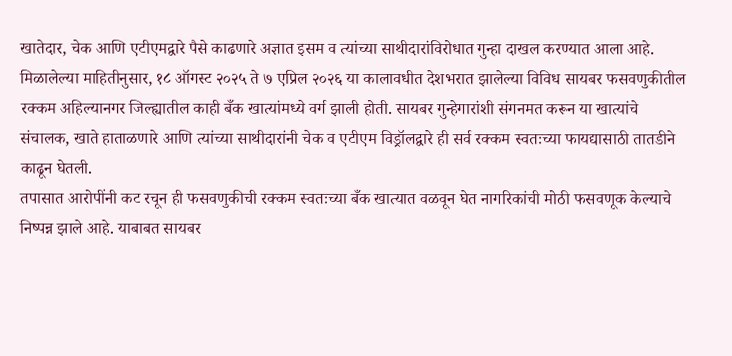खातेदार, चेक आणि एटीएमद्वारे पैसे काढणारे अज्ञात इसम व त्यांच्या साथीदारांविरोधात गुन्हा दाखल करण्यात आला आहे.
मिळालेल्या माहितीनुसार, १८ ऑगस्ट २०२५ ते ७ एप्रिल २०२६ या कालावधीत देशभरात झालेल्या विविध सायबर फसवणुकीतील रक्कम अहिल्यानगर जिल्ह्यातील काही बँक खात्यांमध्ये वर्ग झाली होती. सायबर गुन्हेगारांशी संगनमत करून या खात्यांचे संचालक, खाते हाताळणारे आणि त्यांच्या साथीदारांनी चेक व एटीएम विड्रॉलद्वारे ही सर्व रक्कम स्वतःच्या फायद्यासाठी तातडीने काढून घेतली.
तपासात आरोपींनी कट रचून ही फसवणुकीची रक्कम स्वतःच्या बँक खात्यात वळवून घेत नागरिकांची मोठी फसवणूक केल्याचे निष्पन्न झाले आहे. याबाबत सायबर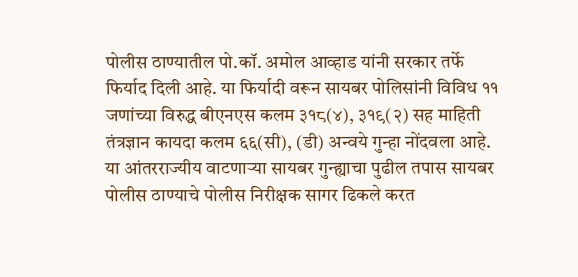पोलीस ठाण्यातील पो.कॉ. अमोल आव्हाड यांनी सरकार तर्फे फिर्याद दिली आहे. या फिर्यादी वरून सायबर पोलिसांनी विविध ११ जणांच्या विरुद्ध बीएनएस कलम ३१८(४), ३१९(२) सह माहिती तंत्रज्ञान कायदा कलम ६६(सी), (डी) अन्वये गुन्हा नोंदवला आहे. या आंतरराज्यीय वाटणाऱ्या सायबर गुन्ह्याचा पुढील तपास सायबर पोलीस ठाण्याचे पोलीस निरीक्षक सागर ढिकले करत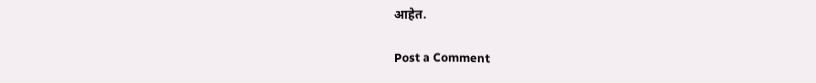आहेत.

Post a Comment